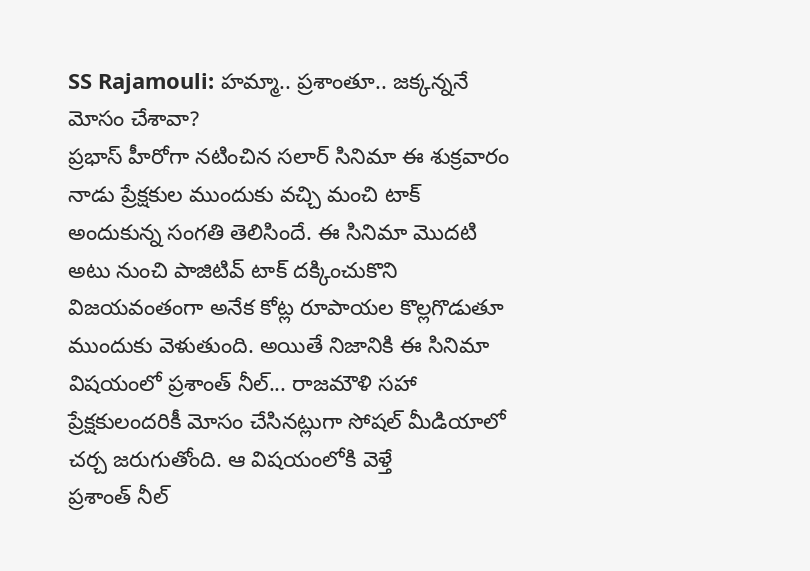SS Rajamouli: హమ్మా.. ప్రశాంతూ.. జక్కన్ననే మోసం చేశావా?
ప్రభాస్ హీరోగా నటించిన సలార్ సినిమా ఈ శుక్రవారం నాడు ప్రేక్షకుల ముందుకు వచ్చి మంచి టాక్ అందుకున్న సంగతి తెలిసిందే. ఈ సినిమా మొదటి అటు నుంచి పాజిటివ్ టాక్ దక్కించుకొని విజయవంతంగా అనేక కోట్ల రూపాయల కొల్లగొడుతూ ముందుకు వెళుతుంది. అయితే నిజానికి ఈ సినిమా విషయంలో ప్రశాంత్ నీల్... రాజమౌళి సహా ప్రేక్షకులందరికీ మోసం చేసినట్లుగా సోషల్ మీడియాలో చర్చ జరుగుతోంది. ఆ విషయంలోకి వెళ్తే
ప్రశాంత్ నీల్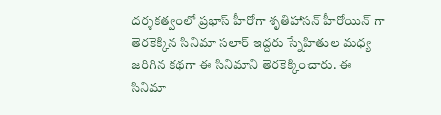దర్శకత్వంలో ప్రభాస్ హీరోగా శృతిహాసన్ హీరోయిన్ గా తెరకెక్కిన సినిమా సలార్ ఇద్దరు స్నేహితుల మధ్య జరిగిన కథగా ఈ సినిమాని తెరకెక్కించారు. ఈ సినిమా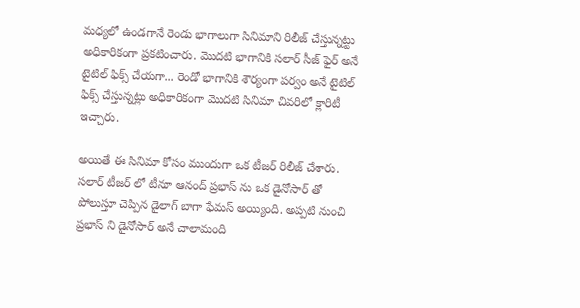మధ్యలో ఉండగానే రెండు భాగాలుగా సినిమాని రిలీజ్ చేస్తున్నట్టు అధికారికంగా ప్రకటించారు. మొదటి భాగానికి సలార్ సీజ్ ఫైర్ అనే టైటిల్ ఫిక్స్ చేయగా... రెండో భాగానికి శౌర్యంగా పర్వం అనే టైటిల్ ఫిక్స్ చేస్తున్నట్లు అధికారికంగా మొదటి సినిమా చివరిలో క్లారిటీ ఇచ్చారు.

అయితే ఈ సినిమా కోసం ముందుగా ఒక టీజర్ రిలీజ్ చేశారు. సలార్ టీజర్ లో టీనూ ఆనంద్ ప్రభాస్ ను ఒక డైనోసార్ తో పోలుస్తూ చెప్పిన డైలాగ్ బాగా ఫేమస్ అయ్యింది. అప్పటి నుంచి ప్రభాస్ ని డైనోసార్ అనే చాలామంది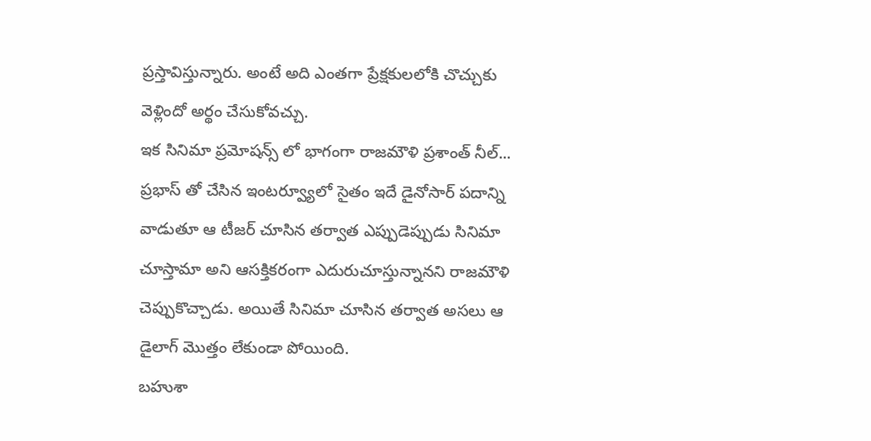ప్రస్తావిస్తున్నారు. అంటే అది ఎంతగా ప్రేక్షకులలోకి చొచ్చుకు వెళ్లిందో అర్థం చేసుకోవచ్చు.
ఇక సినిమా ప్రమోషన్స్ లో భాగంగా రాజమౌళి ప్రశాంత్ నీల్... ప్రభాస్ తో చేసిన ఇంటర్వ్యూలో సైతం ఇదే డైనోసార్ పదాన్ని వాడుతూ ఆ టీజర్ చూసిన తర్వాత ఎప్పుడెప్పుడు సినిమా చూస్తామా అని ఆసక్తికరంగా ఎదురుచూస్తున్నానని రాజమౌళి చెప్పుకొచ్చాడు. అయితే సినిమా చూసిన తర్వాత అసలు ఆ డైలాగ్ మొత్తం లేకుండా పోయింది.
బహుశా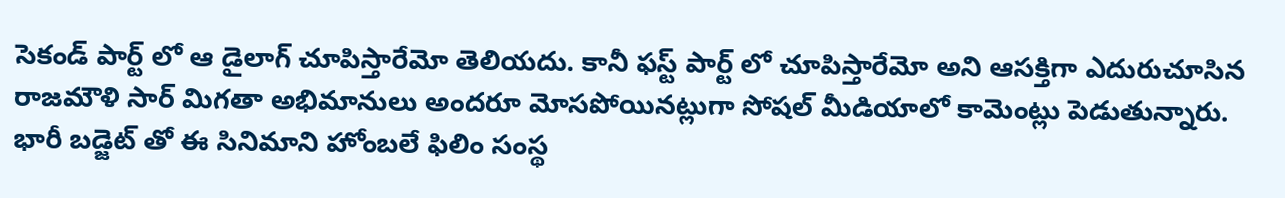సెకండ్ పార్ట్ లో ఆ డైలాగ్ చూపిస్తారేమో తెలియదు. కానీ ఫస్ట్ పార్ట్ లో చూపిస్తారేమో అని ఆసక్తిగా ఎదురుచూసిన రాజమౌళి సార్ మిగతా అభిమానులు అందరూ మోసపోయినట్లుగా సోషల్ మీడియాలో కామెంట్లు పెడుతున్నారు. భారీ బడ్జెట్ తో ఈ సినిమాని హోంబలే ఫిలిం సంస్థ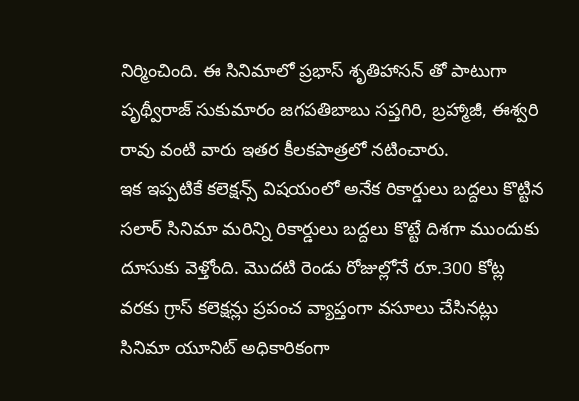నిర్మించింది. ఈ సినిమాలో ప్రభాస్ శృతిహాసన్ తో పాటుగా పృథ్వీరాజ్ సుకుమారం జగపతిబాబు సప్తగిరి, బ్రహ్మాజీ, ఈశ్వరి రావు వంటి వారు ఇతర కీలకపాత్రలో నటించారు.
ఇక ఇప్పటికే కలెక్షన్స్ విషయంలో అనేక రికార్డులు బద్దలు కొట్టిన సలార్ సినిమా మరిన్ని రికార్డులు బద్దలు కొట్టే దిశగా ముందుకు దూసుకు వెళ్తోంది. మొదటి రెండు రోజుల్లోనే రూ.300 కోట్ల వరకు గ్రాస్ కలెక్షన్లు ప్రపంచ వ్యాప్తంగా వసూలు చేసినట్లు సినిమా యూనిట్ అధికారికంగా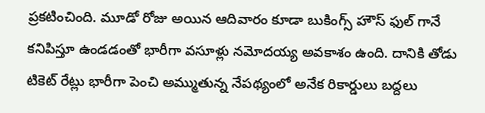ప్రకటించింది. మూడో రోజు అయిన ఆదివారం కూడా బుకింగ్స్ హౌస్ ఫుల్ గానే కనిపిస్తూ ఉండడంతో భారీగా వసూళ్లు నమోదయ్య అవకాశం ఉంది. దానికి తోడు టికెట్ రేట్లు భారీగా పెంచి అమ్ముతున్న నేపథ్యంలో అనేక రికార్డులు బద్దలు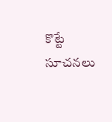కొట్టే సూచనలు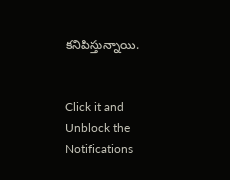కనిపిస్తున్నాయి.


Click it and Unblock the Notifications